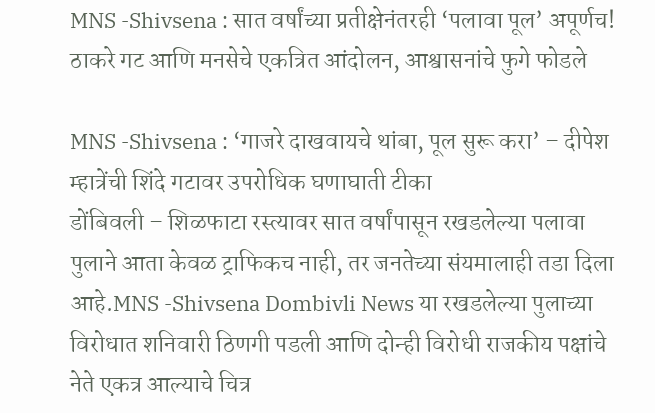MNS -Shivsena : सात वर्षांच्या प्रतीक्षेनंतरही ‘पलावा पूल’ अपूर्णच! ठाकरे गट आणि मनसेचे एकत्रित आंदोलन, आश्वासनांचे फुगे फोडले

MNS -Shivsena : ‘गाजरे दाखवायचे थांबा, पूल सुरू करा’ – दीपेश म्हात्रेंची शिंदे गटावर उपरोधिक घणाघाती टीका
डोंबिवली – शिळफाटा रस्त्यावर सात वर्षांपासून रखडलेल्या पलावा पुलाने आता केवळ ट्राफिकच नाही, तर जनतेच्या संयमालाही तडा दिला आहे.MNS -Shivsena Dombivli News या रखडलेल्या पुलाच्या विरोधात शनिवारी ठिणगी पडली आणि दोन्ही विरोधी राजकीय पक्षांचे नेते एकत्र आल्याचे चित्र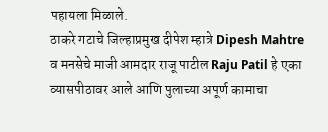पहायला मिळाले.
ठाकरे गटाचे जिल्हाप्रमुख दीपेश म्हात्रे Dipesh Mahtre व मनसेचे माजी आमदार राजू पाटील Raju Patil हे एका व्यासपीठावर आले आणि पुलाच्या अपूर्ण कामाचा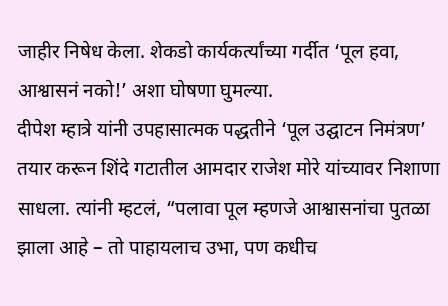जाहीर निषेध केला. शेकडो कार्यकर्त्यांच्या गर्दीत ‘पूल हवा, आश्वासनं नको!’ अशा घोषणा घुमल्या.
दीपेश म्हात्रे यांनी उपहासात्मक पद्धतीने ‘पूल उद्घाटन निमंत्रण’ तयार करून शिंदे गटातील आमदार राजेश मोरे यांच्यावर निशाणा साधला. त्यांनी म्हटलं, “पलावा पूल म्हणजे आश्वासनांचा पुतळा झाला आहे – तो पाहायलाच उभा, पण कधीच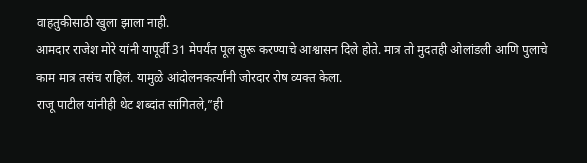वाहतुकीसाठी खुला झाला नाही.
आमदार राजेश मोरे यांनी यापूर्वी 31 मेपर्यंत पूल सुरू करण्याचे आश्वासन दिले होते. मात्र तो मुदतही ओलांडली आणि पुलाचे काम मात्र तसंच राहिलं. यामुळे आंदोलनकर्त्यांनी जोरदार रोष व्यक्त केला.
राजू पाटील यांनीही थेट शब्दांत सांगितले,”ही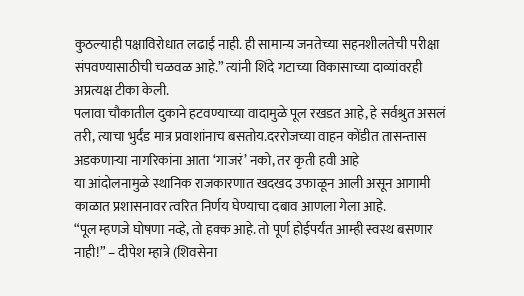कुठल्याही पक्षाविरोधात लढाई नाही. ही सामान्य जनतेच्या सहनशीलतेची परीक्षा संपवण्यासाठीची चळवळ आहे.” त्यांनी शिंदे गटाच्या विकासाच्या दाव्यांवरही अप्रत्यक्ष टीका केली.
पलावा चौकातील दुकाने हटवण्याच्या वादामुळे पूल रखडत आहे, हे सर्वश्रुत असलं तरी, त्याचा भुर्दंड मात्र प्रवाशांनाच बसतोय.दररोजच्या वाहन कोंडीत तासन्तास अडकणाऱ्या नागरिकांना आता ‘गाजरं’ नको, तर कृती हवी आहे
या आंदोलनामुळे स्थानिक राजकारणात खदखद उफाळून आली असून आगामी काळात प्रशासनावर त्वरित निर्णय घेण्याचा दबाव आणला गेला आहे.
“पूल म्हणजे घोषणा नव्हे, तो हक्क आहे. तो पूर्ण होईपर्यंत आम्ही स्वस्थ बसणार नाही!” – दीपेश म्हात्रे (शिवसेना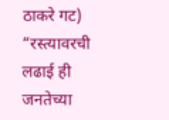ठाकरे गट)
“रस्त्यावरची लढाई ही जनतेच्या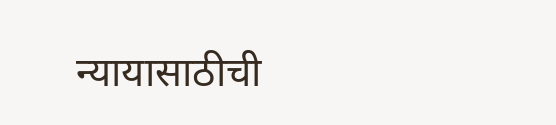न्यायासाठीची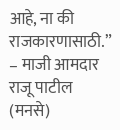आहे, ना की राजकारणासाठी.” – माजी आमदार राजू पाटील (मनसे)